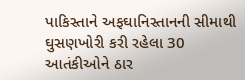પાકિસ્તાને અફઘાનિસ્તાનની સીમાથી ઘુસણખોરી કરી રહેલા 30 આતંકીઓને ઠાર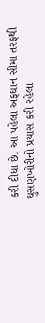કરી દીધા છે. આ પહેલા અફઘાન સીમા તરફથી ઘુસણખોરીનો પ્રયાસ કરી રહેલા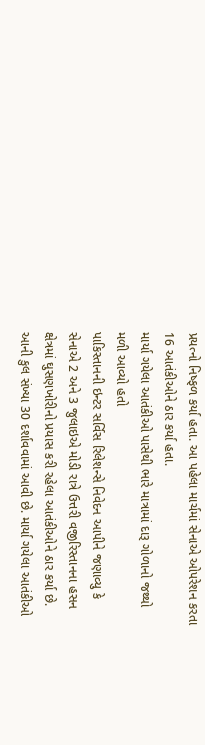પ્રયત્નો નિષ્ફળ કર્યા હતા. આ પહેલા માર્ચમાં સેનાએ ઓપરેશન કરતા 16 આતંકીઓને ઠાર કર્યા હતા.
માર્યા ગયેલા આતંકીઓ પાસેથી ભારે માત્રામાં દારૂ ગોળાનો જથ્થો મળી આવ્યો હતો
પાકિસ્તાનની ઇન્ટર સર્વિસ રિલેશન્સે નિવેદન આપીને જણાવ્યુ કે સેનાએ 2 અને 3 જુલાઇએ મોડી રાત્રે ઉત્તરી વજીરિસ્તાનના હસન ક્ષેત્રમાં ઘુસણખોરીનો પ્રયાસ કરી રહેલા આતંકીઓને ઠાર કર્યા છે. આની કુલ સંખ્યા 30 દર્શાવવામાં આવી છે. માર્યા ગયેલા આતંકીઓ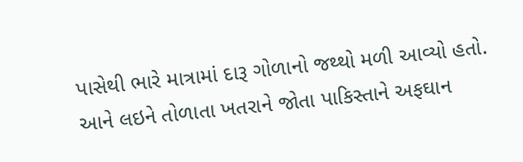પાસેથી ભારે માત્રામાં દારૂ ગોળાનો જથ્થો મળી આવ્યો હતો. આને લઇને તોળાતા ખતરાને જોતા પાકિસ્તાને અફઘાન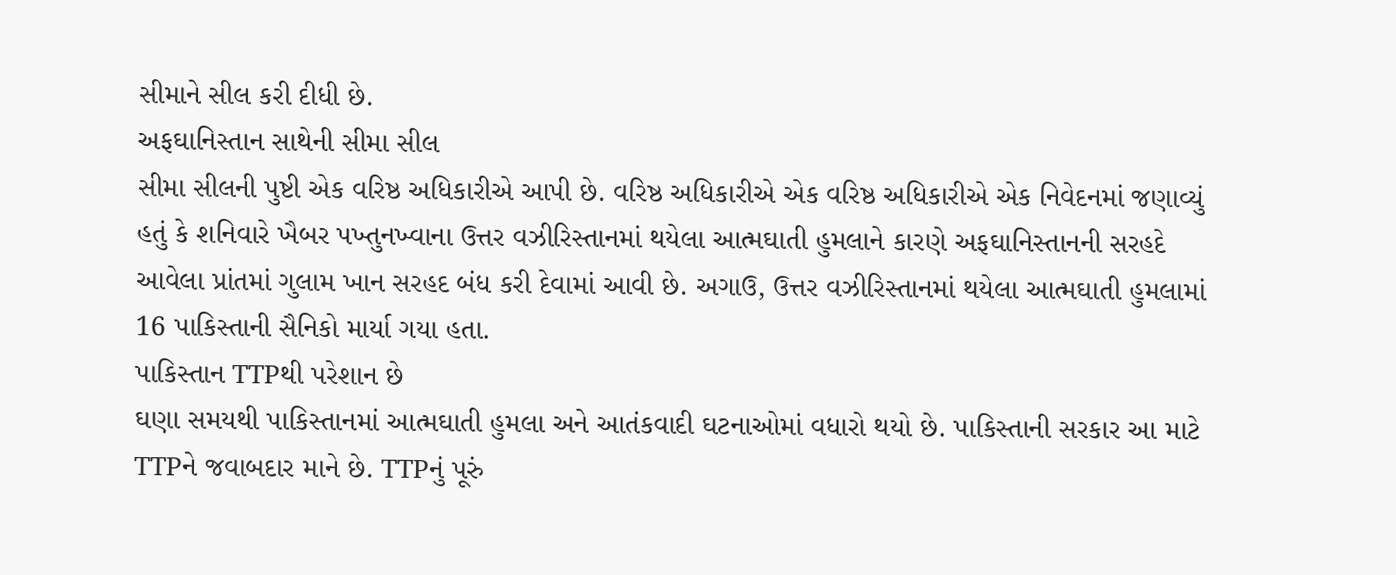સીમાને સીલ કરી દીધી છે.
અફઘાનિસ્તાન સાથેની સીમા સીલ
સીમા સીલની પુષ્ટી એક વરિષ્ઠ અધિકારીએ આપી છે. વરિષ્ઠ અધિકારીએ એક વરિષ્ઠ અધિકારીએ એક નિવેદનમાં જણાવ્યું હતું કે શનિવારે ખૈબર પખ્તુનખ્વાના ઉત્તર વઝીરિસ્તાનમાં થયેલા આત્મઘાતી હુમલાને કારણે અફઘાનિસ્તાનની સરહદે આવેલા પ્રાંતમાં ગુલામ ખાન સરહદ બંધ કરી દેવામાં આવી છે. અગાઉ, ઉત્તર વઝીરિસ્તાનમાં થયેલા આત્મઘાતી હુમલામાં 16 પાકિસ્તાની સૈનિકો માર્યા ગયા હતા.
પાકિસ્તાન TTPથી પરેશાન છે
ઘણા સમયથી પાકિસ્તાનમાં આત્મઘાતી હુમલા અને આતંકવાદી ઘટનાઓમાં વધારો થયો છે. પાકિસ્તાની સરકાર આ માટે TTPને જવાબદાર માને છે. TTPનું પૂરું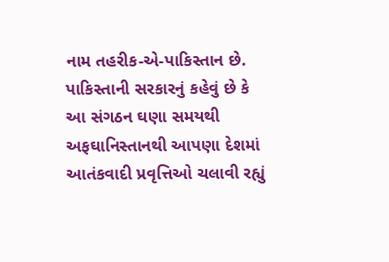નામ તહરીક-એ-પાકિસ્તાન છે. પાકિસ્તાની સરકારનું કહેવું છે કે આ સંગઠન ઘણા સમયથી અફઘાનિસ્તાનથી આપણા દેશમાં આતંકવાદી પ્રવૃત્તિઓ ચલાવી રહ્યું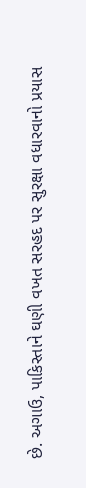છે. અગાઉ, પાકિસ્તાને ઘણી વખત સરહદ પર સુરક્ષા વધારવાનો પ્રયાસ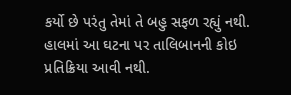કર્યો છે પરંતુ તેમાં તે બહુ સફળ રહ્યું નથી. હાલમાં આ ઘટના પર તાલિબાનની કોઇ પ્રતિક્રિયા આવી નથી.